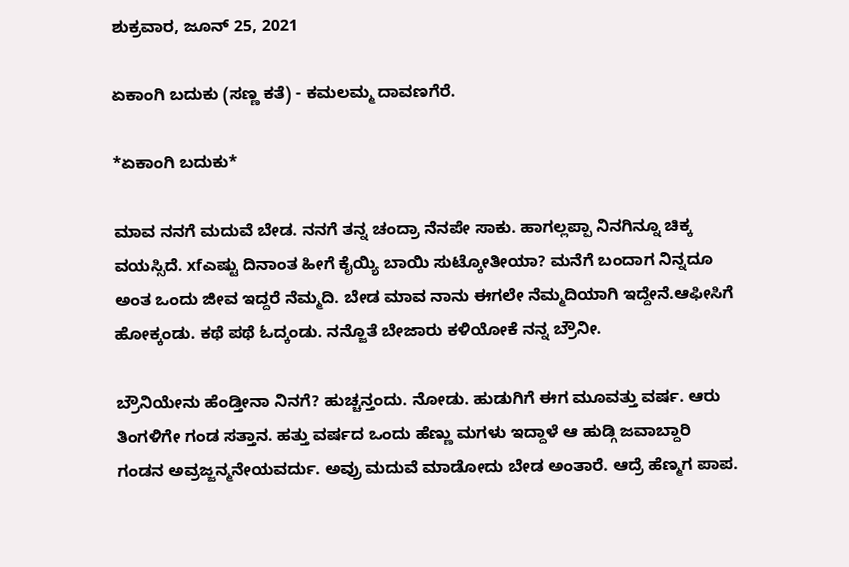ಶುಕ್ರವಾರ, ಜೂನ್ 25, 2021

ಏಕಾಂಗಿ ಬದುಕು (ಸಣ್ಣ ಕತೆ) - ಕಮಲಮ್ಮ ದಾವಣಗೆರೆ.

*ಏಕಾಂಗಿ ಬದುಕು*

ಮಾವ ನನಗೆ ಮದುವೆ ಬೇಡ. ನನಗೆ ತನ್ನ ಚಂದ್ರಾ ನೆನಪೇ ಸಾಕು. ಹಾಗಲ್ಲಪ್ಪಾ ನಿನಗಿನ್ನೂ ಚಿಕ್ಕ ವಯಸ್ಸಿದೆ. xfಎಷ್ಟು ದಿನಾಂತ ಹೀಗೆ ಕೈಯ್ಯಿ ಬಾಯಿ ಸುಟ್ಕೋತೀಯಾ? ಮನೆಗೆ ಬಂದಾಗ ನಿನ್ನದೂ ಅಂತ ಒಂದು ಜೀವ ಇದ್ದರೆ ನೆಮ್ಮದಿ. ಬೇಡ ಮಾವ ನಾನು ಈಗಲೇ ನೆಮ್ಮದಿಯಾಗಿ ಇದ್ದೇನೆ.ಆಫೀಸಿಗೆ ಹೋಕ್ಕಂಡು. ಕಥೆ ಪಥೆ ಓದ್ಕಂಡು. ನನ್ಜೊತೆ ಬೇಜಾರು ಕಳಿಯೋಕೆ ನನ್ನ ಬ್ರೌನೀ.

ಬ್ರೌನಿಯೇನು ಹೆಂಡ್ತೀನಾ ನಿನಗೆ? ಹುಚ್ಚನ್ತಂದು. ನೋಡು. ಹುಡುಗಿಗೆ ಈಗ ಮೂವತ್ತು ವರ್ಷ. ಆರು ತಿಂಗಳಿಗೇ ಗಂಡ ಸತ್ತಾನ. ಹತ್ತು ವರ್ಷದ ಒಂದು ಹೆಣ್ಣು ಮಗಳು ಇದ್ದಾಳೆ ಆ ಹುಡ್ಗಿ ಜವಾಬ್ದಾರಿ ಗಂಡನ ಅವ್ರಜ್ಜನ್ಮನೇಯವರ್ದು. ಅವ್ರು ಮದುವೆ ಮಾಡೋದು ಬೇಡ ಅಂತಾರೆ. ಆದ್ರೆ ಹೆಣ್ಮಗ ಪಾಪ.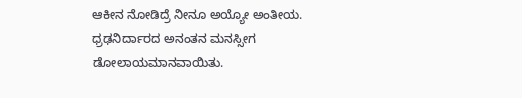ಆಕೀನ ನೋಡಿದ್ರೆ ನೀನೂ ಅಯ್ಯೋ ಅಂತೀಯ.
ಧ್ರಢನಿರ್ದಾರದ ಅನಂತನ ಮನಸ್ಸೀಗ ಡೋಲಾಯಮಾನವಾಯಿತು.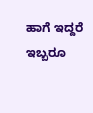ಹಾಗೆ ಇದ್ದರೆ ಇಬ್ಬರೂ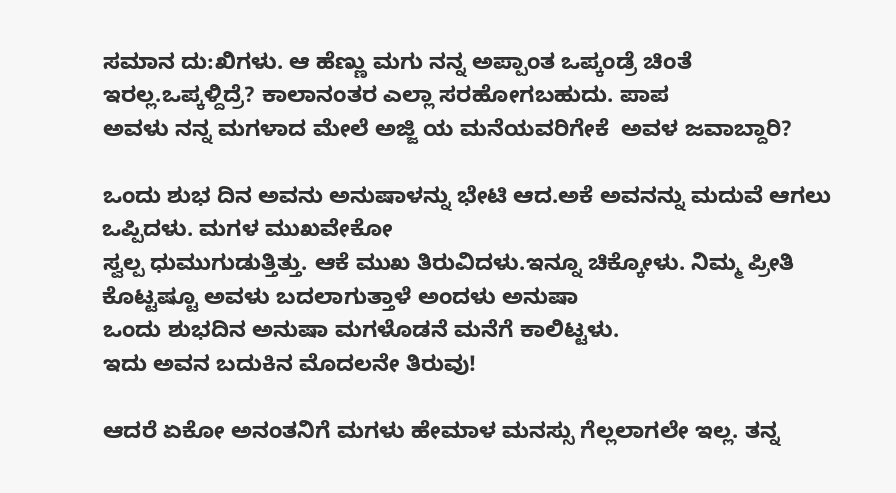ಸಮಾನ ದು:ಖಿಗಳು. ಆ ಹೆಣ್ಣು ಮಗು ನನ್ನ ಅಪ್ಪಾಂತ ಒಪ್ಕಂಡ್ರೆ ಚಿಂತೆ ಇರಲ್ಲ.ಒಪ್ಕಳ್ದಿದ್ರೆ? ಕಾಲಾನಂತರ ಎಲ್ಲಾ ಸರಹೋಗಬಹುದು. ಪಾಪ
ಅವಳು ನನ್ನ ಮಗಳಾದ ಮೇಲೆ ಅಜ್ಜಿ ಯ ಮನೆಯವರಿಗೇಕೆ  ಅವಳ ಜವಾಬ್ದಾರಿ?

ಒಂದು ಶುಭ ದಿನ ಅವನು ಅನುಷಾಳನ್ನು ಭೇಟಿ ಆದ.ಅಕೆ ಅವನನ್ನು ಮದುವೆ ಆಗಲು ಒಪ್ಪಿದಳು. ಮಗಳ ಮುಖವೇಕೋ
ಸ್ವಲ್ಪ ಧುಮುಗುಡುತ್ತಿತ್ತು. ಆಕೆ ಮುಖ ತಿರುವಿದಳು.ಇನ್ನೂ ಚಿಕ್ಕೋಳು. ನಿಮ್ಮ ಪ್ರೀತಿ ಕೊಟ್ಟಷ್ಟೂ ಅವಳು ಬದಲಾಗುತ್ತಾಳೆ ಅಂದಳು ಅನುಷಾ
ಒಂದು ಶುಭದಿನ ಅನುಷಾ ಮಗಳೊಡನೆ ಮನೆಗೆ ಕಾಲಿಟ್ಟಳು.
ಇದು ಅವನ ಬದುಕಿನ ಮೊದಲನೇ ತಿರುವು!

ಆದರೆ ಏಕೋ ಅನಂತನಿಗೆ ಮಗಳು ಹೇಮಾಳ ಮನಸ್ಸು ಗೆಲ್ಲಲಾಗಲೇ ಇಲ್ಲ. ತನ್ನ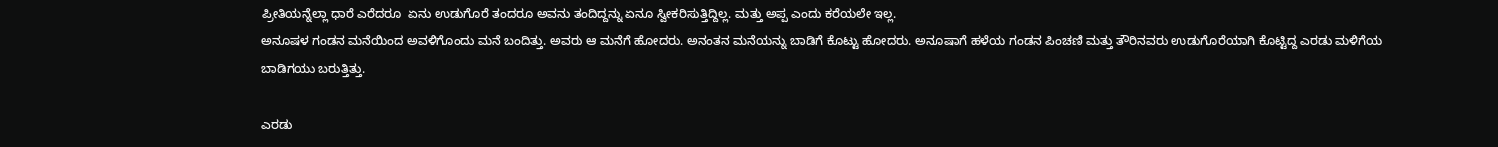ಪ್ರೀತಿಯನ್ನೆಲ್ಲಾ ಧಾರೆ ಎರೆದರೂ  ಏನು ಉಡುಗೊರೆ ತಂದರೂ ಅವನು ತಂದಿದ್ದನ್ನು ಏನೂ ಸ್ವೀಕರಿಸುತ್ತಿದ್ದಿಲ್ಲ. ಮತ್ತು ಅಪ್ಪ ಎಂದು ಕರೆಯಲೇ ಇಲ್ಲ.
ಅನೂಷಳ ಗಂಡನ ಮನೆಯಿಂದ ಅವಳಿಗೊಂದು ಮನೆ ಬಂದಿತ್ತು. ಅವರು ಆ ಮನೆಗೆ ಹೋದರು. ಅನಂತನ ಮನೆಯನ್ನು ಬಾಡಿಗೆ ಕೊಟ್ಟು ಹೋದರು. ಅನೂಷಾಗೆ ಹಳೆಯ ಗಂಡನ ಪಿಂಚಣಿ ಮತ್ತು ತೌರಿನವರು ಉಡುಗೊರೆಯಾಗಿ ಕೊಟ್ಟಿದ್ದ ಎರಡು ಮಳಿಗೆಯ ಬಾಡಿಗಯು ಬರುತ್ತಿತ್ತು.

ಎರಡು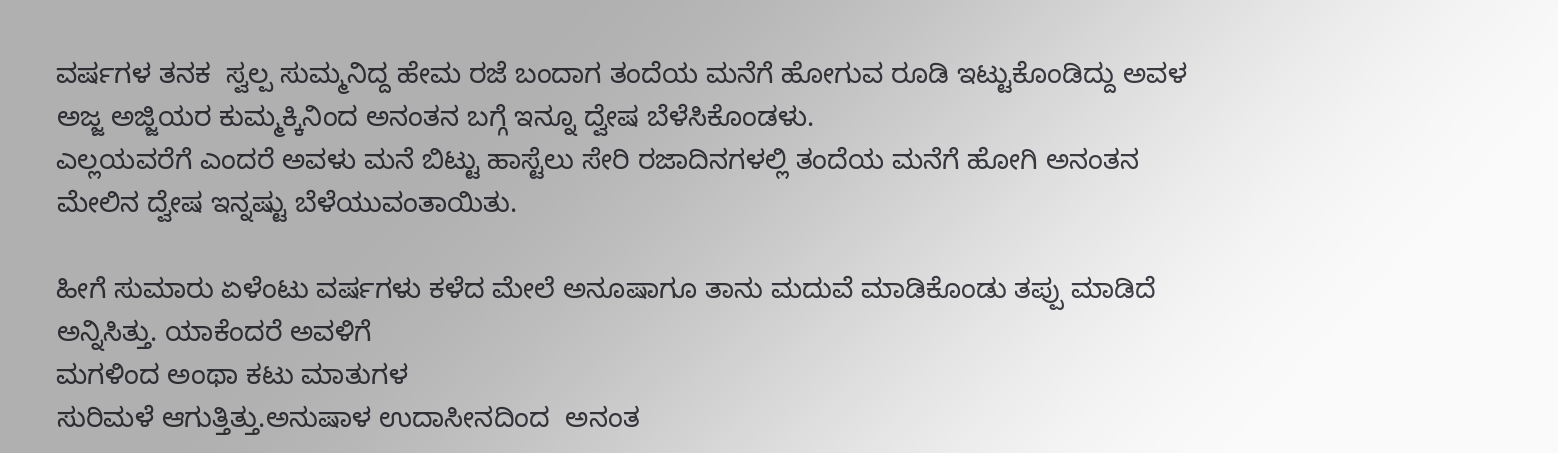ವರ್ಷಗಳ ತನಕ  ಸ್ವಲ್ಪ ಸುಮ್ಮನಿದ್ದ ಹೇಮ ರಜೆ ಬಂದಾಗ ತಂದೆಯ ಮನೆಗೆ ಹೋಗುವ ರೂಡಿ ಇಟ್ಟುಕೊಂಡಿದ್ದು ಅವಳ ಅಜ್ಜ ಅಜ್ಜಿಯರ ಕುಮ್ಮಕ್ಕಿನಿಂದ ಅನಂತನ ಬಗ್ಗೆ ಇನ್ನೂ ದ್ವೇಷ ಬೆಳೆಸಿಕೊಂಡಳು.
ಎಲ್ಲಯವರೆಗೆ ಎಂದರೆ ಅವಳು ಮನೆ ಬಿಟ್ಟು ಹಾಸ್ಟೆಲು ಸೇರಿ ರಜಾದಿನಗಳಲ್ಲಿ ತಂದೆಯ ಮನೆಗೆ ಹೋಗಿ ಅನಂತನ ಮೇಲಿನ ದ್ವೇಷ ಇನ್ನಷ್ಟು ಬೆಳೆಯುವಂತಾಯಿತು.

ಹೀಗೆ ಸುಮಾರು ಏಳೆಂಟು ವರ್ಷಗಳು ಕಳೆದ ಮೇಲೆ ಅನೂಷಾಗೂ ತಾನು ಮದುವೆ ಮಾಡಿಕೊಂಡು ತಪ್ಪು ಮಾಡಿದೆ ಅನ್ನಿಸಿತ್ತು. ಯಾಕೆಂದರೆ ಅವಳಿಗೆ
ಮಗಳಿಂದ ಅಂಥಾ ಕಟು ಮಾತುಗಳ
ಸುರಿಮಳೆ ಆಗುತ್ತಿತ್ತು.ಅನುಷಾಳ ಉದಾಸೀನದಿಂದ  ಅನಂತ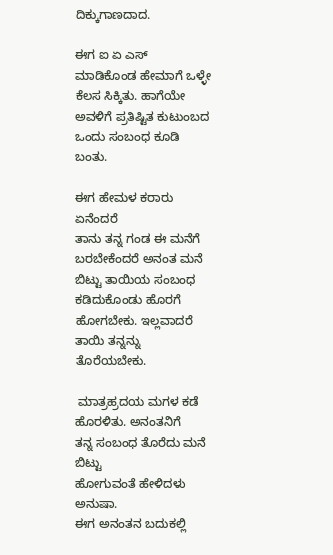ದಿಕ್ಕುಗಾಣದಾದ.

ಈಗ ಐ ಏ ಎಸ್ ಮಾಡಿಕೊಂಡ ಹೇಮಾಗೆ ಒಳ್ಳೇ ಕೆಲಸ ಸಿಕ್ಕಿತು. ಹಾಗೆಯೇ ಅವಳಿಗೆ ಪ್ರತಿಷ್ಟಿತ ಕುಟುಂಬದ
ಒಂದು ಸಂಬಂಧ ಕೂಡಿ ಬಂತು.

ಈಗ ಹೇಮಳ ಕರಾರು ಏನೆಂದರೆ
ತಾನು ತನ್ನ ಗಂಡ ಈ ಮನೆಗೆ ಬರಬೇಕೆಂದರೆ ಅನಂತ ಮನೆ ಬಿಟ್ಟು ತಾಯಿಯ ಸಂಬಂಧ ಕಡಿದುಕೊಂಡು ಹೊರಗೆ  ಹೋಗಬೇಕು. ಇಲ್ಲವಾದರೆ ತಾಯಿ ತನ್ನನ್ನು ತೊರೆಯಬೇಕು.

 ಮಾತ್ರಹ್ರದಯ ಮಗಳ ಕಡೆ ಹೊರಳಿತು. ಅನಂತನಿಗೆ
ತನ್ನ ಸಂಬಂಧ ತೊರೆದು ಮನೆ ಬಿಟ್ಟು
ಹೋಗುವಂತೆ ಹೇಳಿದಳು ಅನುಷಾ.
ಈಗ ಅನಂತನ ಬದುಕಲ್ಲಿ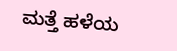ಮತ್ತೆ ಹಳೆಯ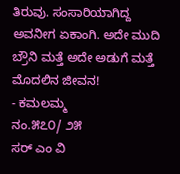ತಿರುವು. ಸಂಸಾರಿಯಾಗಿದ್ದ ಅವನೀಗ ಏಕಾಂಗಿ. ಅದೇ ಮುದಿ ಬ್ರೌನಿ ಮತ್ತೆ ಅದೇ ಅಡುಗೆ ಮತ್ತೆ ಮೊದಲಿನ ಜೀವನ!
- ಕಮಲಮ್ಮ
ನಂ.೫೭೦/ ೨೫
ಸರ್ ಎಂ ವಿ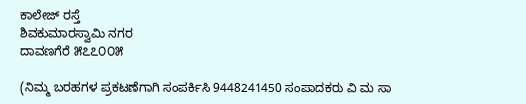ಕಾಲೇಜ್ ರಸ್ತೆ
ಶಿವಕುಮಾರಸ್ವಾಮಿ ನಗರ
ದಾವಣಗೆರೆ ೫೭೭೦೦೫

(ನಿಮ್ಮ ಬರಹಗಳ ಪ್ರಕಟಣೆಗಾಗಿ ಸಂಪರ್ಕಿಸಿ 9448241450 ಸಂಪಾದಕರು ವಿ‌ ಮ ಸಾ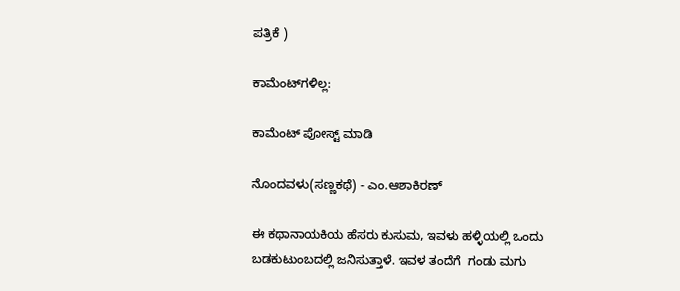ಪತ್ರಿಕೆ )

ಕಾಮೆಂಟ್‌ಗಳಿಲ್ಲ:

ಕಾಮೆಂಟ್‌‌ ಪೋಸ್ಟ್‌ ಮಾಡಿ

ನೊಂದವಳು(ಸಣ್ಣಕಥೆ) - ಎಂ.ಆಶಾಕಿರಣ್

ಈ ಕಥಾನಾಯಕಿಯ ಹೆಸರು ಕುಸುಮ, ಇವಳು ಹಳ್ಳಿಯಲ್ಲಿ ಒಂದು ಬಡಕುಟುಂಬದಲ್ಲಿ ಜನಿಸುತ್ತಾಳೆ. ಇವಳ ತಂದೆಗೆ  ಗಂಡು ಮಗು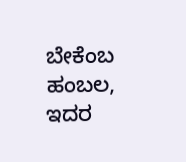ಬೇಕೆಂಬ ಹಂಬಲ, ಇದರ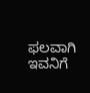ಫಲವಾಗಿ ಇವನಿಗೆ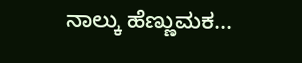ನಾಲ್ಕು ಹೆಣ್ಣುಮಕ...